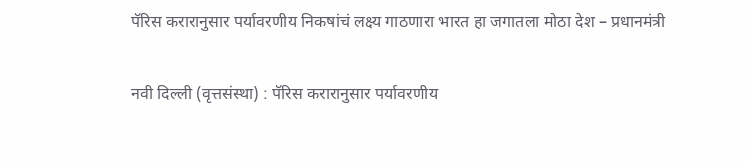पॅरिस करारानुसार पर्यावरणीय निकषांचं लक्ष्य गाठणारा भारत हा जगातला मोठा देश – प्रधानमंत्री

नवी दिल्ली (वृत्तसंस्था) : पॅरिस करारानुसार पर्यावरणीय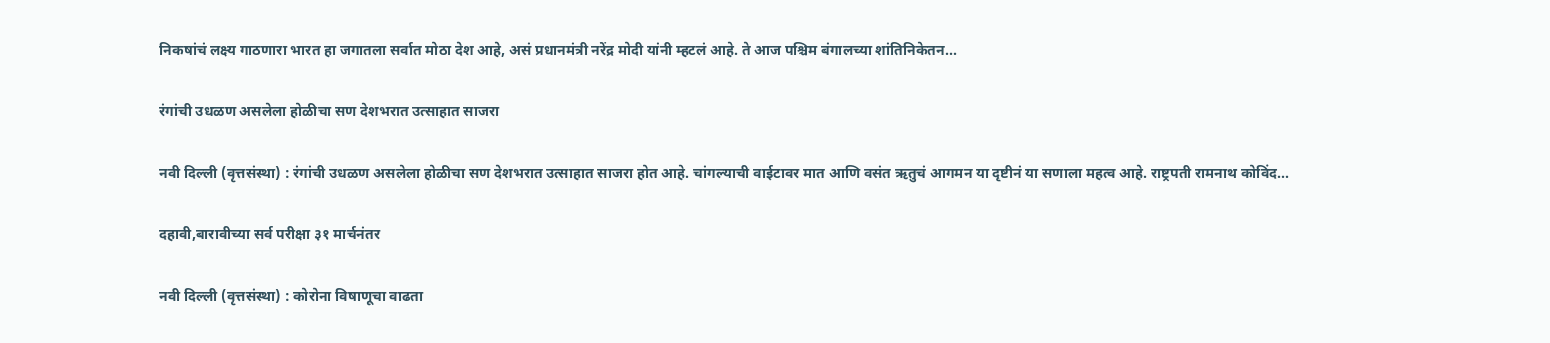निकषांचं लक्ष्य गाठणारा भारत हा जगातला सर्वात मोठा देश आहे, असं प्रधानमंत्री नरेंद्र मोदी यांनी म्हटलं आहे. ते आज पश्चिम बंगालच्या शांतिनिकेतन...

रंगांची उधळण असलेला होळीचा सण देशभरात उत्साहात साजरा

नवी दिल्ली (वृत्तसंस्था) : रंगांची उधळण असलेला होळीचा सण देशभरात उत्साहात साजरा होत आहे. चांगल्याची वाईटावर मात आणि वसंत ऋतुचं आगमन या दृष्टीनं या सणाला महत्व आहे. राष्ट्रपती रामनाथ कोविंद...

दहावी,बारावीच्या सर्व परीक्षा ३१ मार्चनंतर

नवी दिल्ली (वृत्तसंस्था) : कोरोना विषाणूचा वाढता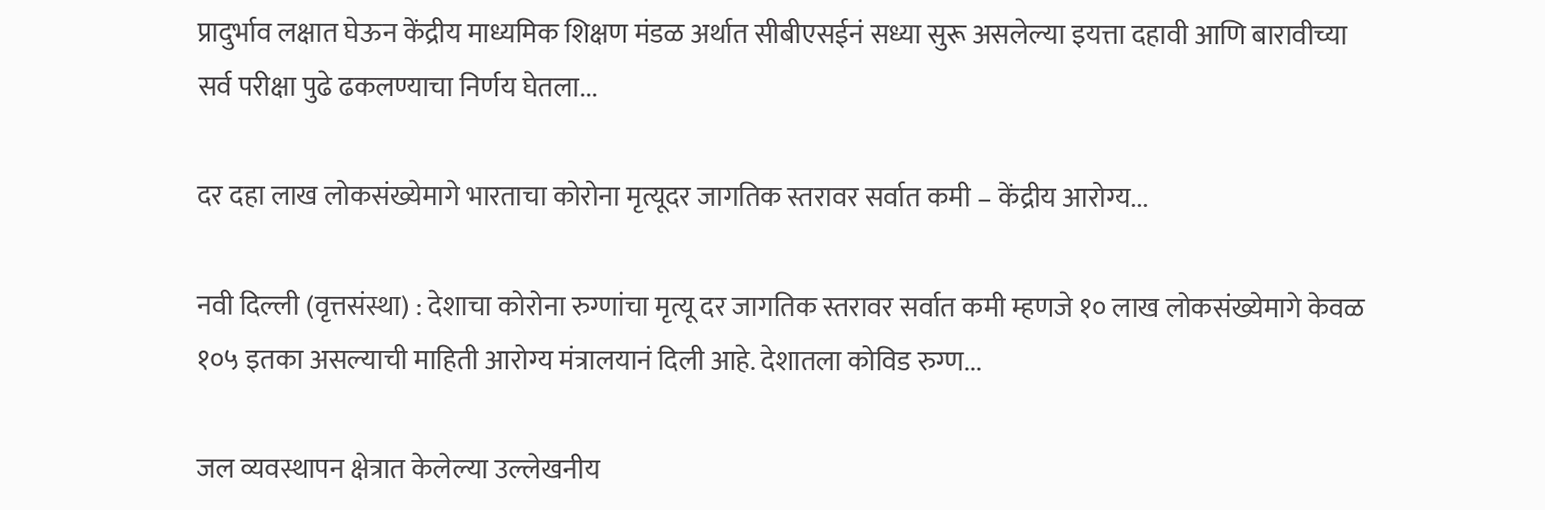प्रादुर्भाव लक्षात घेऊन केंद्रीय माध्यमिक शिक्षण मंडळ अर्थात सीबीएसईनं सध्या सुरू असलेल्या इयत्ता दहावी आणि बारावीच्या सर्व परीक्षा पुढे ढकलण्याचा निर्णय घेतला...

दर दहा लाख लोकसंख्येमागे भारताचा कोरोना मृत्यूदर जागतिक स्तरावर सर्वात कमी – केंद्रीय आरोग्य...

नवी दिल्ली (वृत्तसंस्था) : देशाचा कोरोना रुग्णांचा मृत्यू दर जागतिक स्तरावर सर्वात कमी म्हणजे १० लाख लोकसंख्येमागे केवळ १०५ इतका असल्याची माहिती आरोग्य मंत्रालयानं दिली आहे. देशातला कोविड रुग्ण...

जल व्यवस्थापन क्षेत्रात केलेल्या उल्लेखनीय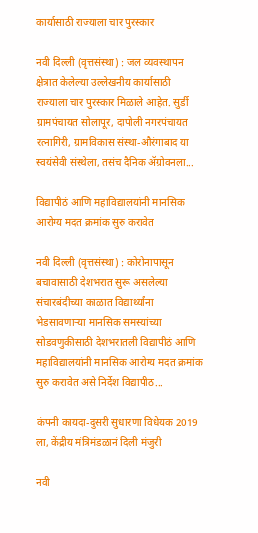कार्यासाठी राज्याला चार पुरस्कार

नवी दिल्ली (वृत्तसंस्था) : जल व्यवस्थापन क्षेत्रात केलेल्या उल्लेखनीय कार्यासाठी राज्याला चार पुरस्कार मिळाले आहेत. सुर्डी ग्रामपंचायत सोलापूर, दापोली नगरपंचायत रत्नागिरी, ग्रामविकास संस्था-औरंगाबाद या स्वयंसेवी संस्थेला, तसंच दैनिक ॲग्रोवनला...

विद्यापीठं आणि महाविद्यालयांनी मानसिक आरोग्य मदत क्रमांक सुरु करावेत

नवी दिल्ली (वृत्तसंस्था) : कोरोनापासून बचावासाठी देशभरात सुरू असलेल्या संचारबंदीच्या काळात विद्यार्थ्यांना भेडसावणाऱ्या मानसिक समस्यांच्या सोडवणुकीसाठी देशभरातली विद्यापीठं आणि महाविद्यालयांनी मानसिक आरोग्य मदत क्रमांक सुरु करावेत असे निर्देश विद्यापीठ...

कंपनी कायदा-दुसरी सुधारणा विधेयक 2019 ला, केंद्रीय मंत्रिमंडळानं दिली मंजुरी

नवी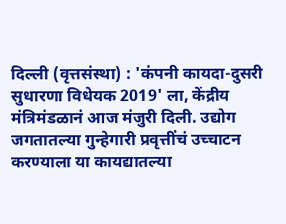दिल्ली (वृत्तसंस्था) : 'कंपनी कायदा-दुसरी सुधारणा विधेयक 2019' ला, केंद्रीय मंत्रिमंडळानं आज मंजुरी दिली. उद्योग जगतातल्या गुन्हेगारी प्रवृत्तींचं उच्चाटन करण्याला या कायद्यातल्या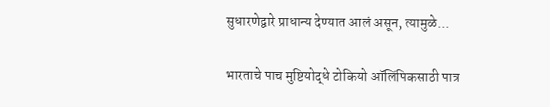सुधारणेद्वारे प्राधान्य देण्यात आलं असून, त्यामुळे...

भारताचे पाच मुष्टियोद्धे टोकियो ऑलिंपिकसाठी पात्र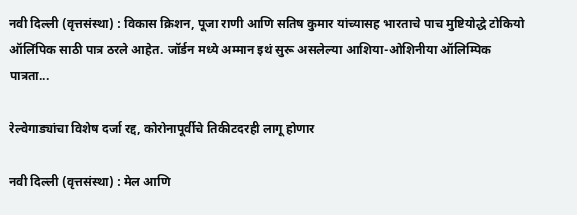नवी दिल्ली (वृत्तसंस्था) : विकास क्रिशन, पूजा राणी आणि सतिष कुमार यांच्यासह भारताचे पाच मुष्टियोद्धे टोकियो ऑलिंपिक साठी पात्र ठरले आहेत. जॉर्डन मध्ये अम्मान इथं सुरू असलेल्या आशिया-ओशिनीया ऑलिम्पिक पात्रता...

रेल्वेगाड्यांचा विशेष दर्जा रद्द, कोरोनापूर्वीचे तिकीटदरही लागू होणार

नवी दिल्ली (वृत्तसंस्था) : मेल आणि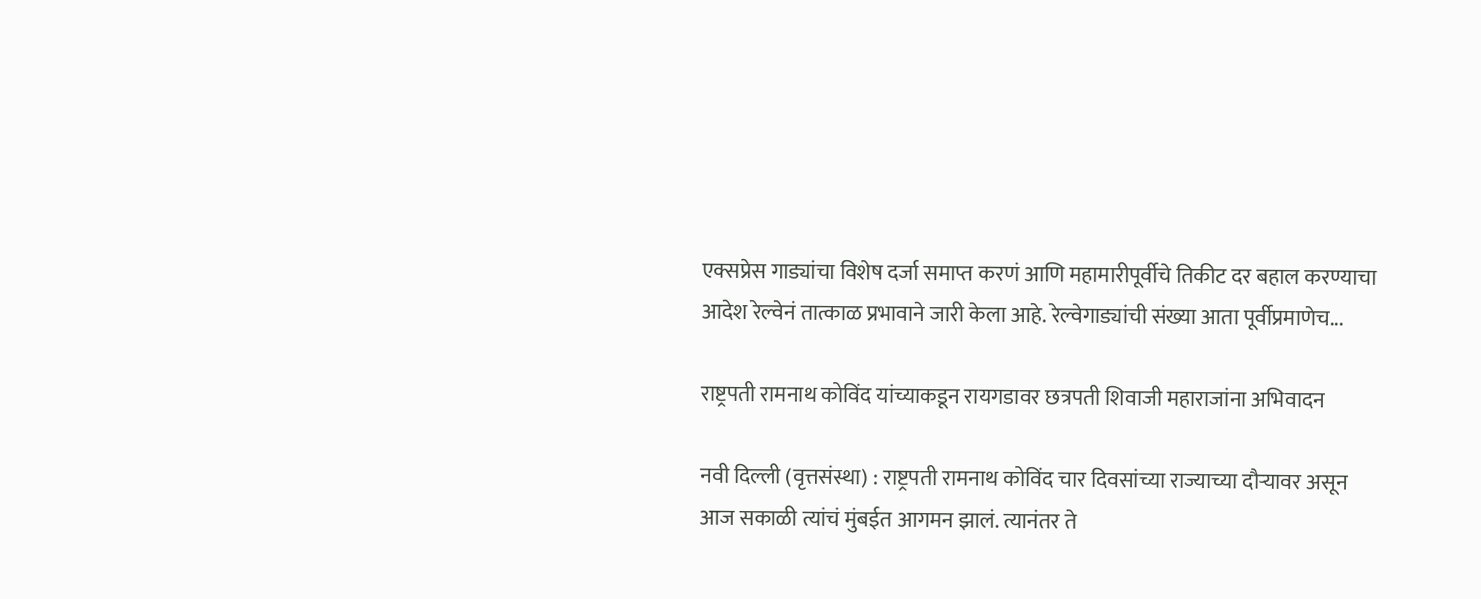एक्सप्रेस गाड्यांचा विशेष दर्जा समाप्त करणं आणि महामारीपूर्वीचे तिकीट दर बहाल करण्याचा आदेश रेल्वेनं तात्काळ प्रभावाने जारी केला आहे. रेल्वेगाड्यांची संख्या आता पूर्वीप्रमाणेच...

राष्ट्रपती रामनाथ कोविंद यांच्याकडून रायगडावर छत्रपती शिवाजी महाराजांना अभिवादन

नवी दिल्ली (वृत्तसंस्था) : राष्ट्रपती रामनाथ कोविंद चार दिवसांच्या राज्याच्या दौऱ्यावर असून आज सकाळी त्यांचं मुंबईत आगमन झालं. त्यानंतर ते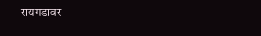रायगडावर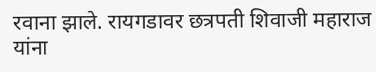रवाना झाले. रायगडावर छत्रपती शिवाजी महाराज यांना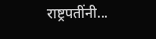राष्ट्रपतींनी...